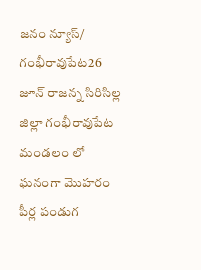జనం న్యూస్/ గంభీరావుపేట26 జూన్ రాజన్న సిరిసిల్ల జిల్లా గంభీరావుపేట మండలం లో ఘనంగా మొహరం పీర్ల పండుగ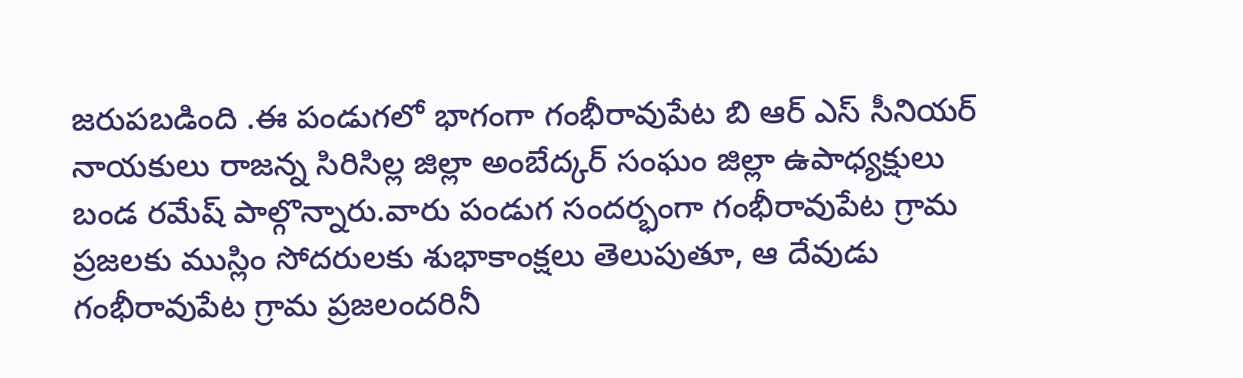జరుపబడింది .ఈ పండుగలో భాగంగా గంభీరావుపేట బి ఆర్ ఎస్ సీనియర్ నాయకులు రాజన్న సిరిసిల్ల జిల్లా అంబేద్కర్ సంఘం జిల్లా ఉపాధ్యక్షులు బండ రమేష్ పాల్గొన్నారు.వారు పండుగ సందర్భంగా గంభీరావుపేట గ్రామ ప్రజలకు ముస్లిం సోదరులకు శుభాకాంక్షలు తెలుపుతూ, ఆ దేవుడు గంభీరావుపేట గ్రామ ప్రజలందరినీ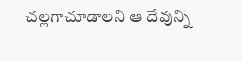చల్లగాచూడాలని ఆ దేవున్ని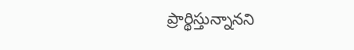ప్రార్థిస్తున్నానని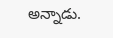అన్నాడు.